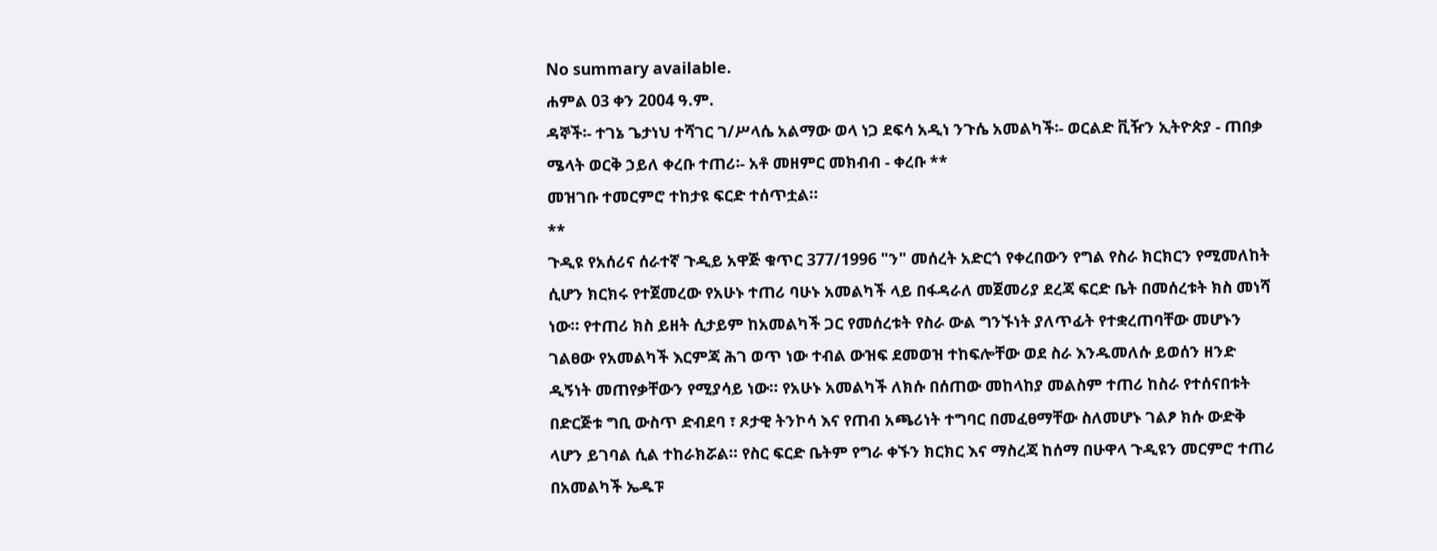No summary available.
ሐምል 03 ቀን 2004 ዓ.ም.
ዳኞች፡- ተገኔ ጌታነህ ተሻገር ገ/ሥላሴ አልማው ወላ ነጋ ደፍሳ አዲነ ንጉሴ አመልካች፡- ወርልድ ቪዥን ኢትዮጵያ - ጠበቃ ሜላት ወርቅ ኃይለ ቀረቡ ተጠሪ፡- አቶ መዘምር መክብብ - ቀረቡ **
መዝገቡ ተመርምሮ ተከታዩ ፍርድ ተሰጥቷል።
**
ጉዲዩ የአሰሪና ሰራተኛ ጉዲይ አዋጅ ቁጥር 377/1996 "ን" መሰረት አድርጎ የቀረበውን የግል የስራ ክርክርን የሚመለከት ሲሆን ክርክሩ የተጀመረው የአሁኑ ተጠሪ ባሁኑ አመልካች ላይ በፋዳራለ መጀመሪያ ደረጃ ፍርድ ቤት በመሰረቱት ክስ መነሻ ነው። የተጠሪ ክስ ይዘት ሲታይም ከአመልካች ጋር የመሰረቱት የስራ ውል ግንኙነት ያለጥፊት የተቋረጠባቸው መሆኑን ገልፀው የአመልካች እርምጃ ሕገ ወጥ ነው ተብል ውዝፍ ደመወዝ ተከፍሎቸው ወደ ስራ እንዱመለሱ ይወሰን ዘንድ ዲኝነት መጠየቃቸውን የሚያሳይ ነው። የአሁኑ አመልካች ለክሱ በሰጠው መከላከያ መልስም ተጠሪ ከስራ የተሰናበቱት በድርጅቱ ግቢ ውስጥ ድብደባ ፣ ጾታዊ ትንኮሳ እና የጠብ አጫሪነት ተግባር በመፈፀማቸው ስለመሆኑ ገልፆ ክሱ ውድቅ ላሆን ይገባል ሲል ተከራክሯል። የስር ፍርድ ቤትም የግራ ቀኙን ክርክር እና ማስረጃ ከሰማ በሁዋላ ጉዲዩን መርምሮ ተጠሪ በአመልካች ኤዱፑ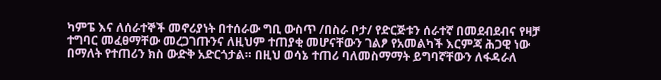ካምፔ እና ለሰራተኞች መኖሪያነት በተሰራው ግቢ ውስጥ /በስራ ቦታ/ የድርጅቱን ሰራተኛ በመደብደብና የዛቻ ተግባር መፈፀማቸው መረጋገጡንና ለዚህም ተጠያቂ መሆናቸውን ገልፆ የአመልካች እርምጃ ሕጋዊ ነው በማለት የተጠሪን ክስ ውድቅ አድርጎታል። በዚህ ወሳኔ ተጠሪ ባለመስማማት ይግባኛቸውን ለፋዳራለ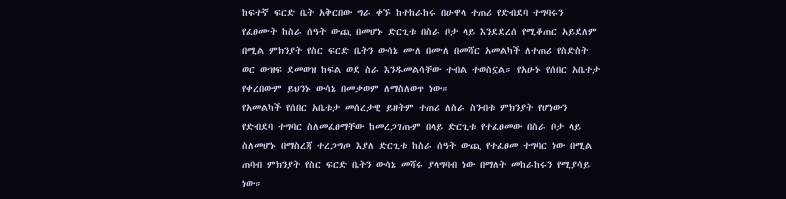ከፍተኛ ፍርድ ቤት አቅርበው ግራ ቀኙ ከተከራከሩ በሁዋላ ተጠሪ የድብደባ ተግባሩን የፈፀሙት ከስራ ሰዓት ውጪ በመሆኑ ድርጊቱ በስራ ቦታ ላይ እንደደረሰ የሚቆጠር አይደለም በሚል ምክንያት የስር ፍርድ ቤትን ውሳኔ ሙለ በሙለ በመሻር አመልካች ለተጠሪ የስድስት ወር ውዝፍ ደመወዝ ከፍል ወደ ስራ እንዱመልሳቸው ተብል ተወስኗል። የአሁኑ የሰበር አቤተታ የቀረበውም ይህንኑ ውሳኔ በመቃወም ለማስለወጥ ነው።
የአመልካች የሰበር አቤቱታ መሰረታዊ ይዘትም ተጠሪ ለስራ ስንብቱ ምክንያት የሆነውን የድብደባ ተግባር ስለመፈፀማቸው ከመረጋገጡም በላይ ድርጊቱ የተፈፀመው በስራ ቦታ ላይ ስለመሆኑ በማስረጃ ተረጋግጦ እያለ ድርጊቱ ከስራ ሰዓት ውጪ የተፈፀመ ተግባር ነው በሚል ጠባብ ምክንያት የስር ፍርድ ቤትን ውሳኔ መሻሩ ያላግባብ ነው በማለት መከራከሩን የሚያሳይ ነው።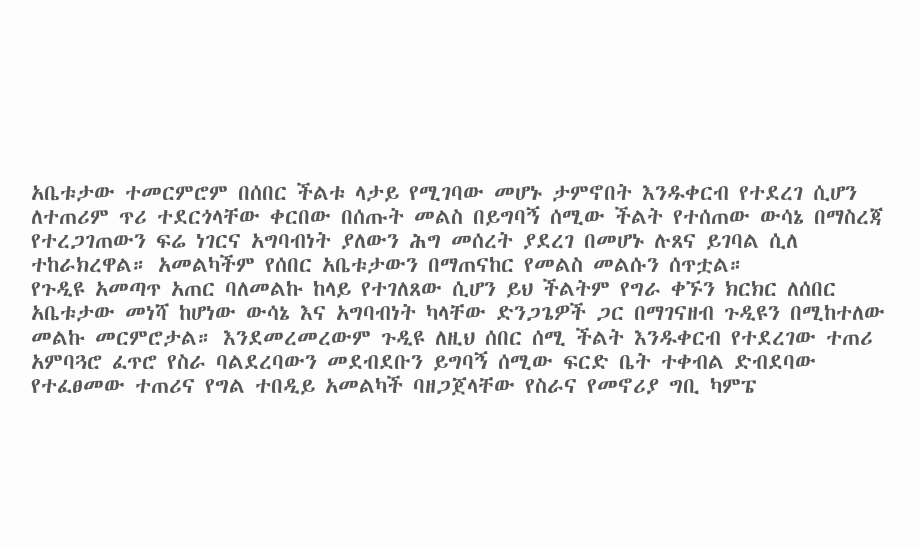አቤቱታው ተመርምሮም በሰበር ችልቱ ላታይ የሚገባው መሆኑ ታምኖበት እንዱቀርብ የተደረገ ሲሆን ለተጠሪም ጥሪ ተደርጎላቸው ቀርበው በሰጡት መልስ በይግባኝ ሰሚው ችልት የተሰጠው ውሳኔ በማስረጃ የተረጋገጠውን ፍሬ ነገርና አግባብነት ያለውን ሕግ መሰረት ያደረገ በመሆኑ ሉጸና ይገባል ሲለ ተከራክረዋል። አመልካችም የሰበር አቤቱታውን በማጠናከር የመልስ መልሱን ሰጥቷል።
የጉዲዩ አመጣጥ አጠር ባለመልኩ ከላይ የተገለጸው ሲሆን ይህ ችልትም የግራ ቀኙን ክርክር ለሰበር አቤቱታው መነሻ ከሆነው ውሳኔ እና አግባብነት ካላቸው ድንጋጌዎች ጋር በማገናዘብ ጉዲዩን በሚከተለው መልኩ መርምሮታል። እንደመረመረውም ጉዲዩ ለዚህ ሰበር ሰሚ ችልት እንዱቀርብ የተደረገው ተጠሪ አምባጓሮ ፈጥሮ የስራ ባልደረባውን መደብደቡን ይግባኝ ሰሚው ፍርድ ቤት ተቀብል ድብደባው የተፈፀመው ተጠሪና የግል ተበዲይ አመልካች ባዘጋጀላቸው የስራና የመኖሪያ ግቢ ካምፔ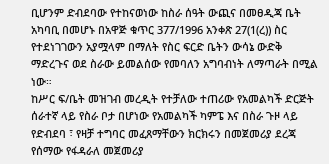ቢሆንም ድብደባው የተከናወነው ከስራ ሰዓት ውጪና በመፀዲጃ ቤት አካባቢ በመሆኑ በአዋጅ ቁጥር 377/1996 አንቀጽ 27(1(ረ)) ስር የተደነገገውን አያሟላም በማለት የስር ፍርድ ቤትን ውሳኔ ውድቅ ማድረጉና ወደ ስራው ይመልሰው የመባለን አግባብነት ለማጣራት በሚል ነው።
ከሥር ፍ/ቤት መዝገብ መረዲት የተቻለው ተጠሪው የአመልካች ድርጅት ሰራተኛ ላይ የስራ ቦታ በሆነው የአመልካች ካምፔ እና በስራ ጉዞ ላይ የድብደባ ፣ የዛቻ ተግባር መፈጸማቸውን ክርክሩን በመጀመሪያ ደረጃ የሰማው የፋዳራለ መጀመሪያ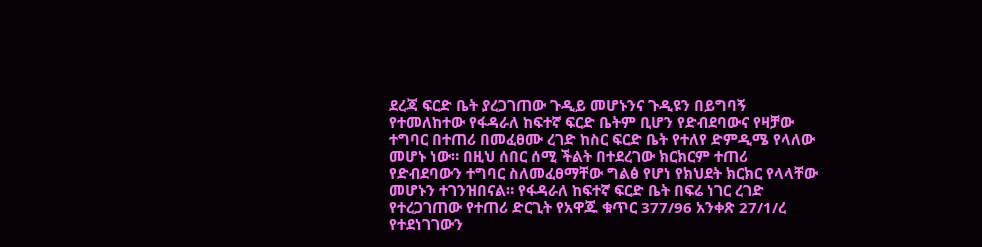ደረጃ ፍርድ ቤት ያረጋገጠው ጉዲይ መሆኑንና ጉዲዩን በይግባኝ የተመለከተው የፋዳራለ ከፍተኛ ፍርድ ቤትም ቢሆን የድብደባውና የዛቻው ተግባር በተጠሪ በመፈፀሙ ረገድ ከስር ፍርድ ቤት የተለየ ድምዲሜ የላለው መሆኑ ነው። በዚህ ሰበር ሰሚ ችልት በተደረገው ክርክርም ተጠሪ የድብደባውን ተግባር ስለመፈፀማቸው ግልፅ የሆነ የክህደት ክርክር የላላቸው መሆኑን ተገንዝበናል። የፋዳራለ ከፍተኛ ፍርድ ቤት በፍሬ ነገር ረገድ የተረጋገጠው የተጠሪ ድርጊት የአዋጁ ቁጥር 377/96 አንቀጽ 27/1/ረ የተደነገገውን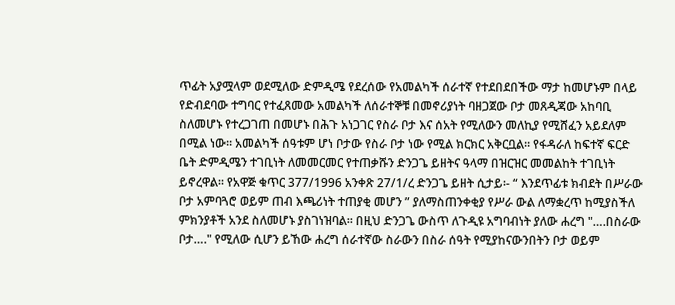ጥፊት አያሟላም ወደሚለው ድምዲሜ የደረሰው የአመልካች ሰራተኛ የተደበደበችው ማታ ከመሆኑም በላይ የድብደባው ተግባር የተፈጸመው አመልካች ለሰራተኞቹ በመኖሪያነት ባዘጋጀው ቦታ መጸዲጃው አከባቢ ስለመሆኑ የተረጋገጠ በመሆኑ በሕጉ አነጋገር የስራ ቦታ እና ሰአት የሚለውን መለኪያ የሚሸፈን አይደለም በሚል ነው። አመልካች ሰዓቱም ሆነ ቦታው የስራ ቦታ ነው የሚል ክርክር አቅርቧል። የፋዳራለ ከፍተኛ ፍርድ ቤት ድምዲሜን ተገቢነት ለመመርመር የተጠቃሹን ድንጋጌ ይዘትና ዓላማ በዝርዝር መመልከት ተገቢነት ይኖረዋል። የአዋጅ ቁጥር 377/1996 አንቀጽ 27/1/ረ ድንጋጌ ይዘት ሲታይ፡- “ እንደጥፊቱ ክብደት በሥራው ቦታ አምባጓሮ ወይም ጠብ እጫሪነት ተጠያቂ መሆን ” ያለማስጠንቀቂያ የሥራ ውል ለማቋረጥ ከሚያስችለ ምክንያቶች አንደ ስለመሆኑ ያስገነዝባል። በዚህ ድንጋጌ ውስጥ ለጉዲዩ አግባብነት ያለው ሐረግ "….በስራው ቦታ…." የሚለው ሲሆን ይኸው ሐረግ ሰራተኛው ስራውን በስራ ሰዓት የሚያከናውንበትን ቦታ ወይም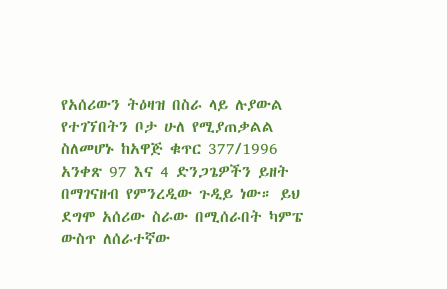የአሰሪውን ትዕዛዝ በስራ ላይ ሉያውል የተገኘበትን ቦታ ሁለ የሚያጠቃልል ስለመሆኑ ከአዋጅ ቁጥር 377/1996 አንቀጽ 97 እና 4 ድንጋጌዎችን ይዘት በማገናዘብ የምንረዲው ጉዲይ ነው። ይህ ደግሞ አሰሪው ስራው በሚሰራበት ካምፔ ውስጥ ለሰራተኛው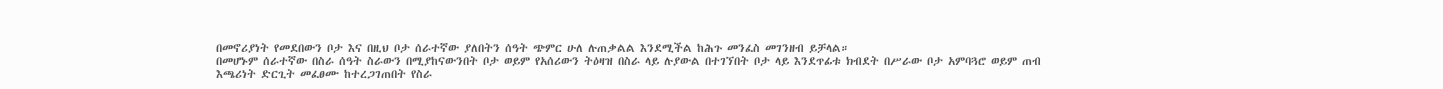በመኖሪያነት የመደበውን ቦታ እና በዚህ ቦታ ሰራተኛው ያለበትን ሰዓት ጭምር ሁለ ሉጠቃልል እንደሚችል ከሕጉ መንፈስ መገንዘብ ይቻላል።
በመሆኑም ሰራተኛው በስራ ሰዓት ስራውን በሚያከናውንበት ቦታ ወይም የአሰሪውን ትዕዛዝ በስራ ላይ ሉያውል በተገኘበት ቦታ ላይ እንደጥፊቱ ክብደት በሥራው ቦታ አምባጓሮ ወይም ጠብ እጫሪነት ድርጊት መፈፀሙ ከተረጋገጠበት የስራ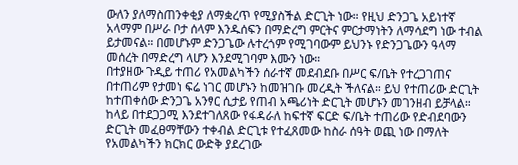ውለን ያለማስጠንቀቂያ ለማቋረጥ የሚያስችል ድርጊት ነው። የዚህ ድንጋጌ አይነተኛ አላማም በሥራ ቦታ ሰላም እንዱሰፍን በማድረግ ምርትና ምርታማነትን ለማሳደግ ነው ተብል ይታመናል። በመሆኑም ድንጋጌው ሉተረጎም የሚገባውም ይህንኑ የድንጋጌውን ዓላማ መሰረት በማድረግ ላሆን እንደሚገባም እሙን ነው።
በተያዘው ጉዲይ ተጠሪ የአመልካችን ሰራተኛ መደብደቡ በሥር ፍ/ቤት የተረጋገጠና በተጠሪም የታመነ ፍሬ ነገር መሆኑን ከመዝገቡ መረዲት ችለናል። ይህ የተጠሪው ድርጊት ከተጠቀሰው ድንጋጌ አንፃር ሲታይ የጠብ አጫሪነት ድርጊት መሆኑን መገንዘብ ይቻላል። ከላይ በተደጋጋሚ እንደተገለጸው የፋዳራለ ከፍተኛ ፍርድ ፍ/ቤት ተጠሪው የድብደባውን ድርጊት መፈፀማቸውን ተቀብል ድርጊቱ የተፈጸመው ከስራ ሰዓት ወጪ ነው በማለት የአመልካችን ክርክር ውድቅ ያደረገው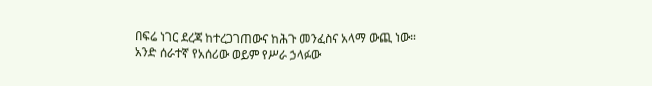በፍሬ ነገር ደረጃ ከተረጋገጠውና ከሕጉ መንፈስና አላማ ውጪ ነው። አንድ ሰራተኛ የአሰሪው ወይም የሥራ ኃላፉው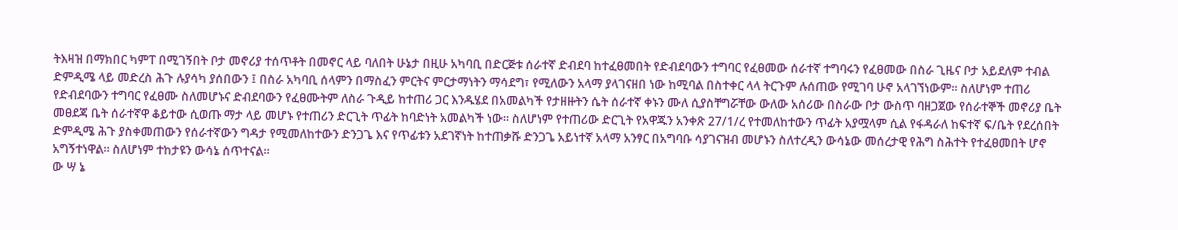ትእዛዝ በማክበር ካምፐ በሚገኝበት ቦታ መኖሪያ ተሰጥቶት በመኖር ላይ ባለበት ሁኔታ በዚሁ አካባቢ በድርጅቱ ሰራተኛ ድብደባ ከተፈፀመበት የድብደባውን ተግባር የፈፀመው ሰራተኛ ተግባሩን የፈፀመው በስራ ጊዜና ቦታ አይደለም ተብል ድምዲሜ ላይ መድረስ ሕጉ ሉያሳካ ያሰበውን ፤ በስራ አካባቢ ሰላምን በማስፈን ምርትና ምርታማነትን ማሳደግ፣ የሚለውን አላማ ያላገናዘበ ነው ከሚባል በስተቀር ላላ ትርጉም ሉሰጠው የሚገባ ሁኖ አላገኘነውም። ስለሆነም ተጠሪ የድብደባውን ተግባር የፈፀሙ ስለመሆኑና ድብደባውን የፈፀሙትም ለስራ ጉዲይ ከተጠሪ ጋር እንዱሄደ በአመልካች የታዘዙትን ሴት ሰራተኛ ቀኑን ሙለ ሲያስቸግሯቸው ውለው አሰሪው በስራው ቦታ ውስጥ ባዘጋጀው የሰራተኞች መኖሪያ ቤት መፀደጃ ቤት ሰራተኛዋ ቆይተው ሲወጡ ማታ ላይ መሆኑ የተጠሪን ድርጊት ጥፊት ከባድነት አመልካች ነው። ስለሆነም የተጠሪው ድርጊት የአዋጁን አንቀጽ 27/1/ረ የተመለከተውን ጥፊት አያሟላም ሲል የፋዳራለ ከፍተኛ ፍ/ቤት የደረሰበት ድምዲሜ ሕጉ ያስቀመጠውን የሰራተኛውን ግዳታ የሚመለከተውን ድንጋጌ እና የጥፊቱን አደገኛነት ከተጠቃሹ ድንጋጌ አይነተኛ አላማ አንፃር በአግባቡ ሳያገናዝብ መሆኑን ስለተረዲን ውሳኔው መሰረታዊ የሕግ ስሕተት የተፈፀመበት ሆኖ አግኝተነዋል። ስለሆነም ተከታዩን ውሳኔ ሰጥተናል።
ው ሣ ኔ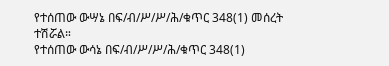የተሰጠው ውሣኔ በፍ/ብ/ሥ/ሥ/ሕ/ቁጥር 348(1) መሰረት ተሽሯል።
የተሰጠው ውሳኔ በፍ/ብ/ሥ/ሥ/ሕ/ቁጥር 348(1)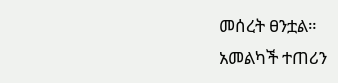መሰረት ፀንቷል።
አመልካች ተጠሪን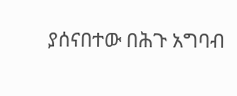ያሰናበተው በሕጉ አግባብ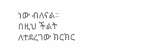ነው ብለናል።
በዚህ ችልት ለተደረገው ክርክር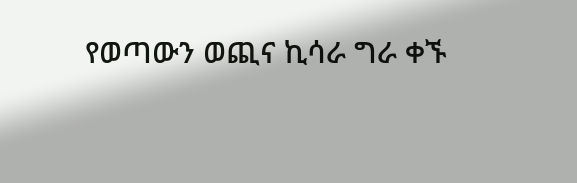የወጣውን ወጪና ኪሳራ ግራ ቀኙ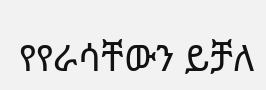የየራሳቸውን ይቻለ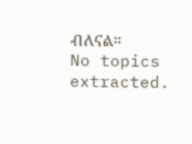ብለናል።
No topics extracted.